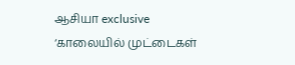ஆசியா exclusive
‘காலையில் முட்டைகள்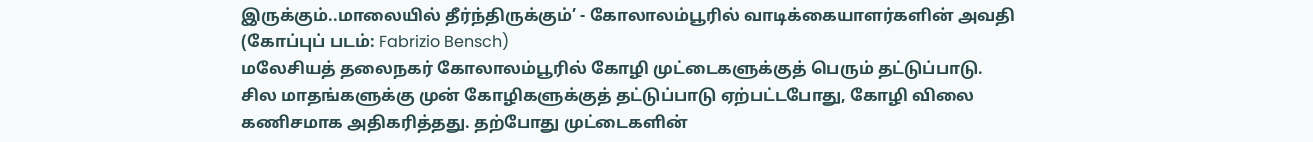இருக்கும்..மாலையில் தீர்ந்திருக்கும்’ - கோலாலம்பூரில் வாடிக்கையாளர்களின் அவதி
(கோப்புப் படம்: Fabrizio Bensch)
மலேசியத் தலைநகர் கோலாலம்பூரில் கோழி முட்டைகளுக்குத் பெரும் தட்டுப்பாடு.
சில மாதங்களுக்கு முன் கோழிகளுக்குத் தட்டுப்பாடு ஏற்பட்டபோது, கோழி விலை கணிசமாக அதிகரித்தது. தற்போது முட்டைகளின்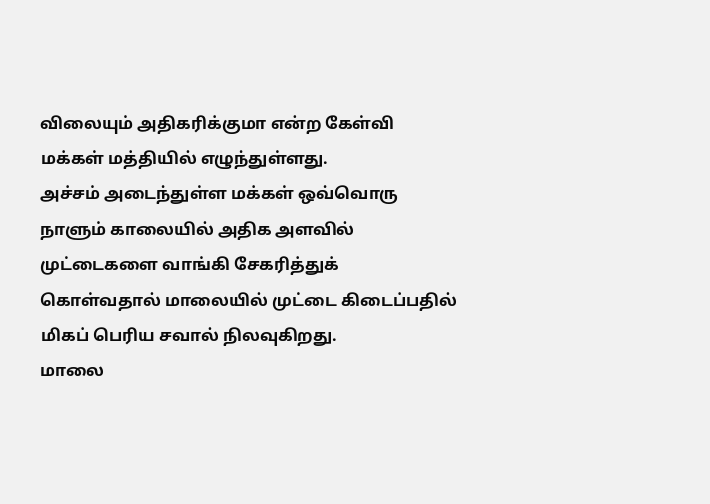விலையும் அதிகரிக்குமா என்ற கேள்வி மக்கள் மத்தியில் எழுந்துள்ளது.
அச்சம் அடைந்துள்ள மக்கள் ஒவ்வொரு நாளும் காலையில் அதிக அளவில் முட்டைகளை வாங்கி சேகரித்துக் கொள்வதால் மாலையில் முட்டை கிடைப்பதில் மிகப் பெரிய சவால் நிலவுகிறது.
மாலை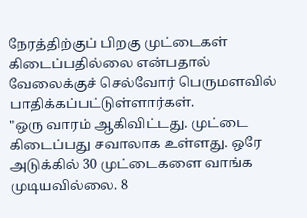நேரத்திற்குப் பிறகு முட்டைகள் கிடைப்பதில்லை என்பதால் வேலைக்குச் செல்வோர் பெருமளவில் பாதிக்கப்பட்டுள்ளார்கள்.
"ஒரு வாரம் ஆகிவிட்டது. முட்டை கிடைப்பது சவாலாக உள்ளது. ஒரே அடுக்கில் 30 முட்டைகளை வாங்க முடியவில்லை. 8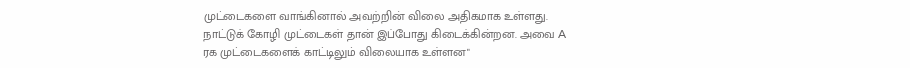முட்டைகளை வாங்கினால் அவற்றின் விலை அதிகமாக உள்ளது. நாட்டுக் கோழி முட்டைகள் தான் இப்போது கிடைக்கின்றன. அவை A ரக முட்டைகளைக் காட்டிலும் விலையாக உள்ளன"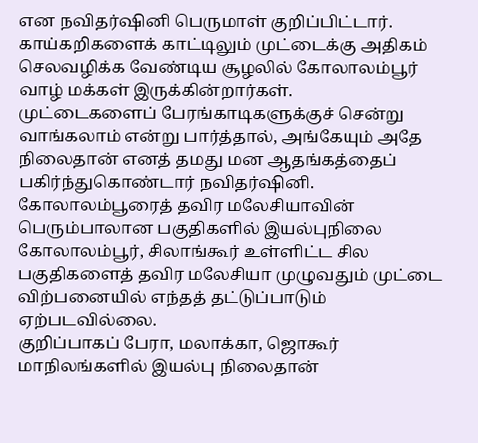என நவிதர்ஷினி பெருமாள் குறிப்பிட்டார்.
காய்கறிகளைக் காட்டிலும் முட்டைக்கு அதிகம் செலவழிக்க வேண்டிய சூழலில் கோலாலம்பூர் வாழ் மக்கள் இருக்கின்றார்கள்.
முட்டைகளைப் பேரங்காடிகளுக்குச் சென்று வாங்கலாம் என்று பார்த்தால், அங்கேயும் அதே நிலைதான் எனத் தமது மன ஆதங்கத்தைப் பகிர்ந்துகொண்டார் நவிதர்ஷினி.
கோலாலம்பூரைத் தவிர மலேசியாவின் பெரும்பாலான பகுதிகளில் இயல்புநிலை
கோலாலம்பூர், சிலாங்கூர் உள்ளிட்ட சில பகுதிகளைத் தவிர மலேசியா முழுவதும் முட்டை விற்பனையில் எந்தத் தட்டுப்பாடும் ஏற்படவில்லை.
குறிப்பாகப் பேரா, மலாக்கா, ஜொகூர் மாநிலங்களில் இயல்பு நிலைதான்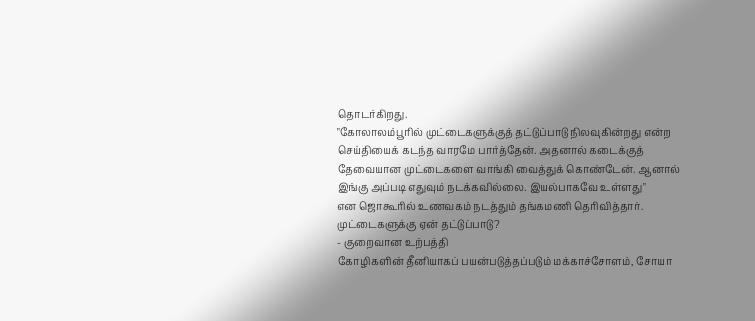தொடர்கிறது.
"கோலாலம்பூரில் முட்டைகளுக்குத் தட்டுப்பாடு நிலவுகின்றது என்ற செய்தியைக் கடந்த வாரமே பார்த்தேன். அதனால் கடைக்குத் தேவையான முட்டைகளை வாங்கி வைத்துக் கொண்டேன். ஆனால் இங்கு அப்படி எதுவும் நடக்கவில்லை. இயல்பாகவே உள்ளது"
என ஜொகூரில் உணவகம் நடத்தும் தங்கமணி தெரிவித்தார்.
முட்டைகளுக்கு ஏன் தட்டுப்பாடு?
- குறைவான உற்பத்தி
கோழிகளின் தீனியாகப் பயன்படுத்தப்படும் மக்காச்சோளம், சோயா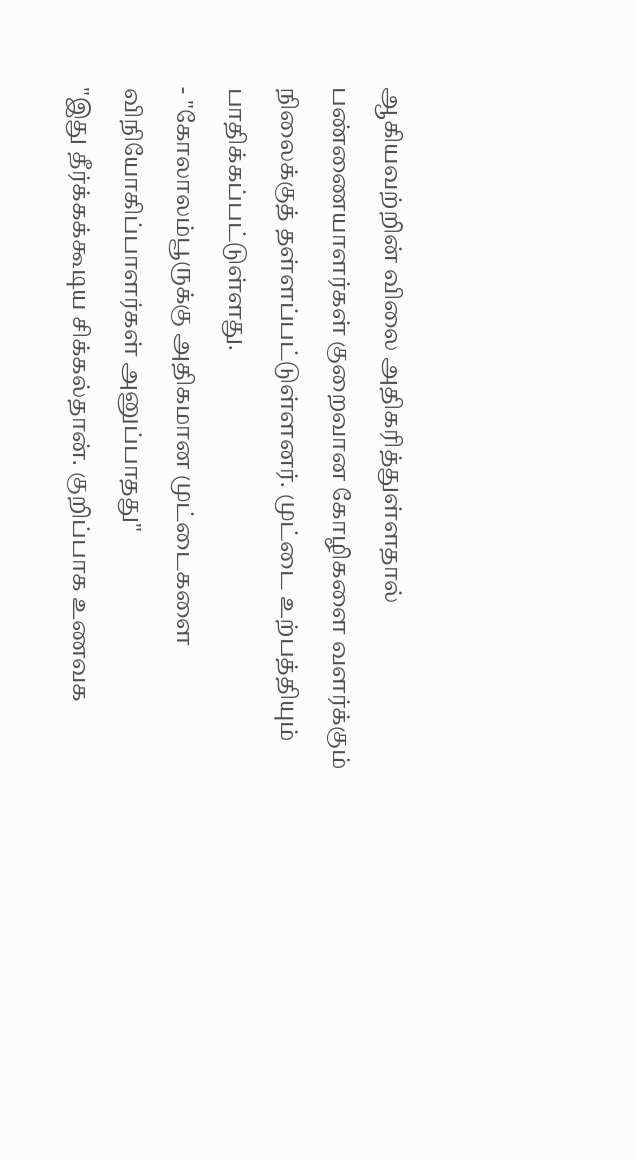ஆகியவற்றின் விலை அதிகரித்துள்ளதால் பண்ணையாளர்கள் குறைவான கோழிகளை வளர்க்கும் நிலைக்குத் தள்ளப்பட்டுள்ளனர். முட்டை உற்பத்தியும் பாதிக்கப்பட்டுள்ளது.
- "கோலாலம்பூருக்கு அதிகமான முட்டைகளை விநியோகிப்பாளர்கள் அனுப்பாதது"
"இது தீர்க்கக்கூடிய சிக்கல்தான். குறிப்பாக உணவக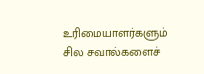உரிமையாளர்களும் சில சவால்களைச்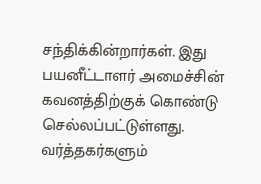சந்திக்கின்றார்கள். இது பயனீட்டாளர் அமைச்சின் கவனத்திற்குக் கொண்டு செல்லப்பட்டுள்ளது. வர்த்தகர்களும்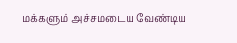மக்களும் அச்சமடைய வேண்டிய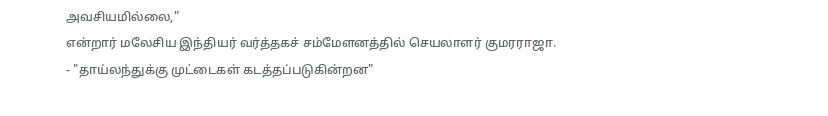அவசியமில்லை,”
என்றார் மலேசிய இந்தியர் வர்த்தகச் சம்மேளனத்தில் செயலாளர் குமரராஜா.
- "தாய்லந்துக்கு முட்டைகள் கடத்தப்படுகின்றன"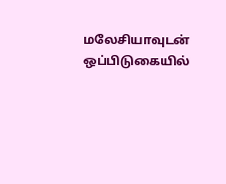மலேசியாவுடன் ஒப்பிடுகையில்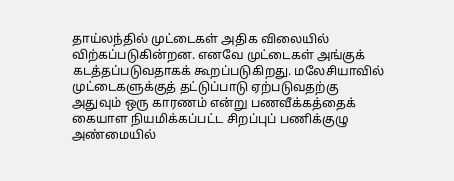தாய்லந்தில் முட்டைகள் அதிக விலையில் விற்கப்படுகின்றன. எனவே முட்டைகள் அங்குக் கடத்தப்படுவதாகக் கூறப்படுகிறது. மலேசியாவில் முட்டைகளுக்குத் தட்டுப்பாடு ஏற்படுவதற்கு அதுவும் ஒரு காரணம் என்று பணவீக்கத்தைக் கையாள நியமிக்கப்பட்ட சிறப்புப் பணிக்குழு அண்மையில்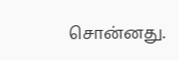சொன்னது.